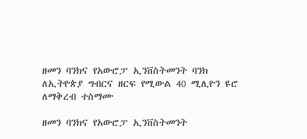ዘመን ባንክና የአውሮፓ ኢንቨስትመንት ባንክ ለኢትዮጵያ ግብርና ዘርፍ የሚውል 40 ሚሊዮን ዩሮ ለማቅረብ ተስማሙ

ዘመን ባንክና የአውሮፓ ኢንቨስትመንት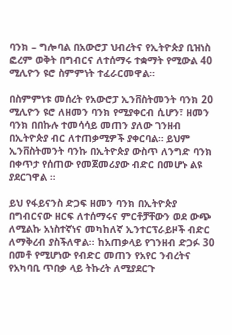ባንክ – ግሎባል በአውሮፓ ህብረትና የኢትዮጵያ ቢዝነስ ፎረም ወቅት በግብርና ለተሰማሩ ተቋማት የሚውል 40 ሚሊዮን ዩሮ ስምምነት ተፈራርመዋል።

በስምምነቱ መሰረት የአውሮፓ ኢንቨስትመንት ባንክ 20 ሚሊዮን ዩሮ ለዘመን ባንክ የሚያቀርብ ሲሆን፣ ዘመን ባንክ በበኩሉ ተመሳሳይ መጠን ያለው ገንዘብ በኢትዮጵያ ብር ለተጠቃሚዎች ያቀርባል። ይህም ኢንቨስትመንት ባንኩ በኢትዮጵያ ውስጥ ለንግድ ባንክ በቀጥታ የሰጠው የመጀመሪያው ብድር በመሆኑ ልዩ ያደርገዋል ።

ይህ የፋይናንስ ድጋፍ ዘመን ባንክ በኢትዮጵያ በግብርናው ዘርፍ ለተሰማሩና ምርቶቻቸውን ወደ ውጭ ለሚልኩ አነስተኛነና መካከለኛ ኢንተርፕራይዞች ብድር ለማቅረብ ያስችለዋል፡፡ ከአጠቃላይ የገንዘብ ድጋፉ 30 በመቶ የሚሆነው የብድር መጠን የአየር ንብረትና የአካባቢ ጥበቃ ላይ ትኩረት ለሚያደርጉ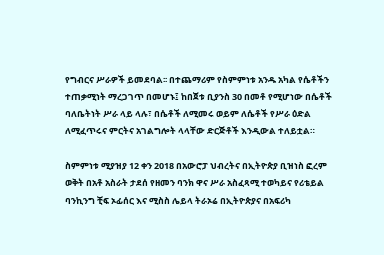የግብርና ሥራዎች ይመደባል፡፡ በተጨማሪም የስምምነቱ አንዱ አካል የሴቶችን ተጠቃሚነት ማረጋገጥ በመሆኑ፤ ከበጀቱ ቢያንስ 30 በመቶ የሚሆነው በሴቶች ባለቤትነት ሥራ ላይ ላሉ፣ በሴቶች ለሚመሩ ወይም ለሴቶች የሥራ ዕድል ለሚፈጥሩና ምርትና አገልግሎት ላላቸው ድርጅቶች እንዲውል ተለይቷል።

ስምምነቱ ሚያዝያ 12 ቀን 2018 በአውሮፓ ህብረትና በኢትዮጵያ ቢዝነስ ፎረም ወቅት በአቶ አስራት ታደሰ የዘመን ባንክ ዋና ሥራ አስፈጻሚ ተወካይና የሪቴይል ባንኪንግ ቺፍ ኦፊሰር እና ሚስስ ሌይላ ትራኦሬ በኢትዮጵያና በአፍሪካ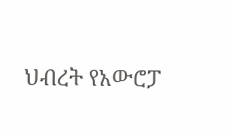ህብረት የአውሮፓ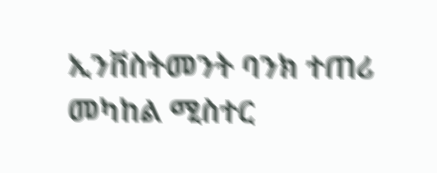ኢንቨስትመንት ባንክ ተጠሪ መካከል ሚስተር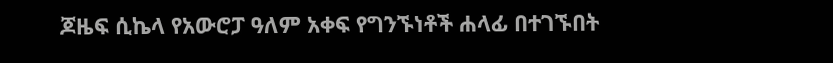ጆዜፍ ሲኬላ የአውሮፓ ዓለም አቀፍ የግንኙነቶች ሐላፊ በተገኙበት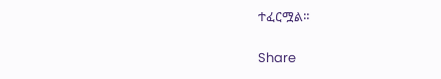ተፈርሟል።

Share